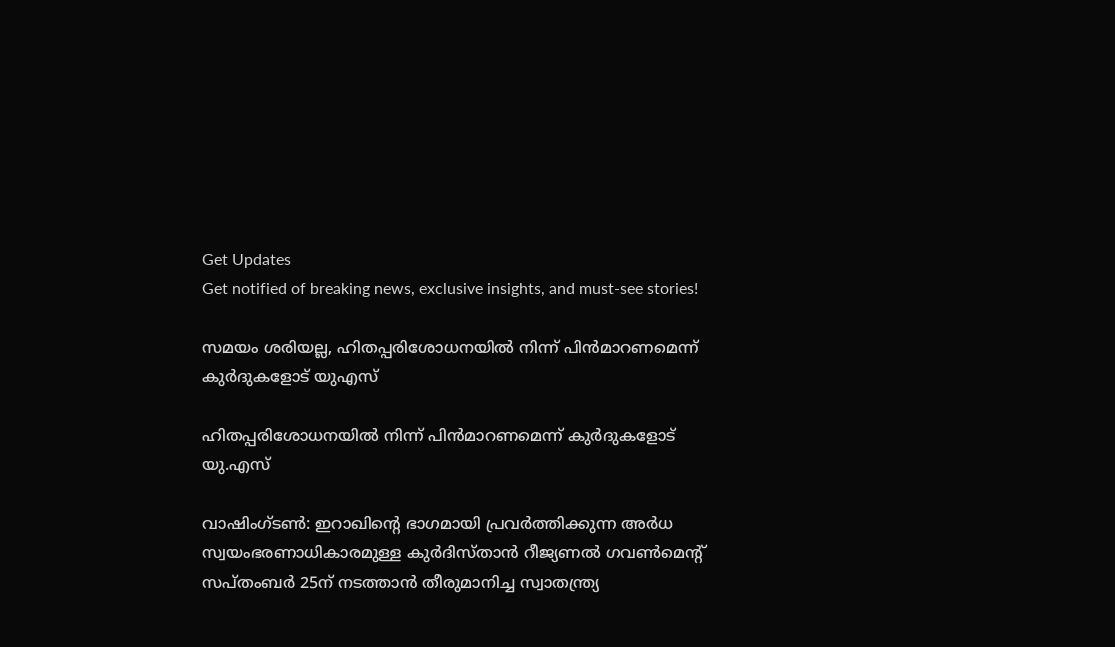Get Updates
Get notified of breaking news, exclusive insights, and must-see stories!

സമയം ശരിയല്ല, ഹിതപ്പരിശോധനയില്‍ നിന്ന് പിന്‍മാറണമെന്ന് കുര്‍ദുകളോട് യുഎസ്

ഹിതപ്പരിശോധനയില്‍ നിന്ന് പിന്‍മാറണമെന്ന് കുര്‍ദുകളോട് യു.എസ്

വാഷിംഗ്ടണ്‍: ഇറാഖിന്റെ ഭാഗമായി പ്രവര്‍ത്തിക്കുന്ന അര്‍ധ സ്വയംഭരണാധികാരമുള്ള കുര്‍ദിസ്താന്‍ റീജ്യണല്‍ ഗവണ്‍മെന്റ് സപ്തംബര്‍ 25ന് നടത്താന്‍ തീരുമാനിച്ച സ്വാതന്ത്ര്യ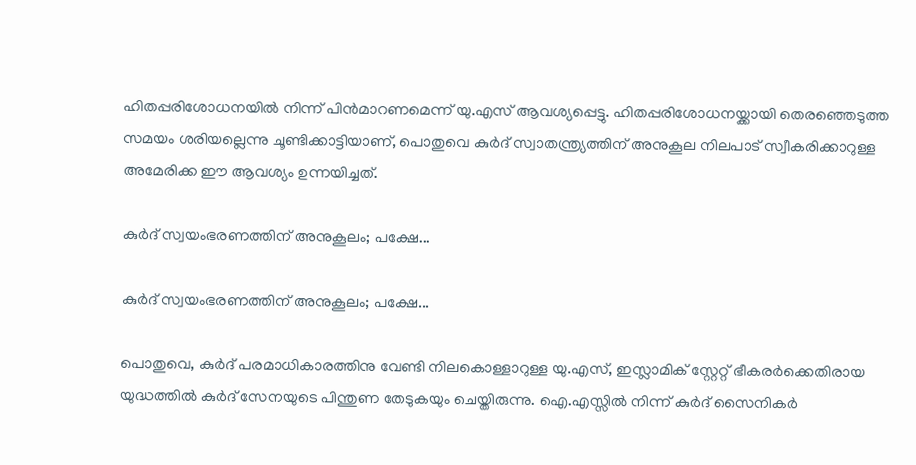ഹിതപ്പരിശോധനയില്‍ നിന്ന് പിന്‍മാറണമെന്ന് യു.എസ് ആവശ്യപ്പെട്ടു. ഹിതപ്പരിശോധനയ്ക്കായി തെരഞ്ഞെടുത്ത സമയം ശരിയല്ലെന്നു ചൂണ്ടിക്കാട്ടിയാണ്, പൊതുവെ കുര്‍ദ് സ്വാതന്ത്ര്യത്തിന് അനുകൂല നിലപാട് സ്വീകരിക്കാറുള്ള അമേരിക്ക ഈ ആവശ്യം ഉന്നയിച്ചത്.

കുര്‍ദ് സ്വയംഭരണത്തിന് അനുകൂലം; പക്ഷേ...

കുര്‍ദ് സ്വയംഭരണത്തിന് അനുകൂലം; പക്ഷേ...

പൊതുവെ, കുര്‍ദ് പരമാധികാരത്തിനു വേണ്ടി നിലകൊള്ളാറുള്ള യു.എസ്, ഇസ്ലാമിക് സ്റ്റേറ്റ് ഭീകരര്‍ക്കെതിരായ യുദ്ധത്തില്‍ കുര്‍ദ് സേനയുടെ പിന്തുണ തേടുകയും ചെയ്തിരുന്നു. ഐ.എസ്സില്‍ നിന്ന് കുര്‍ദ് സൈനികര്‍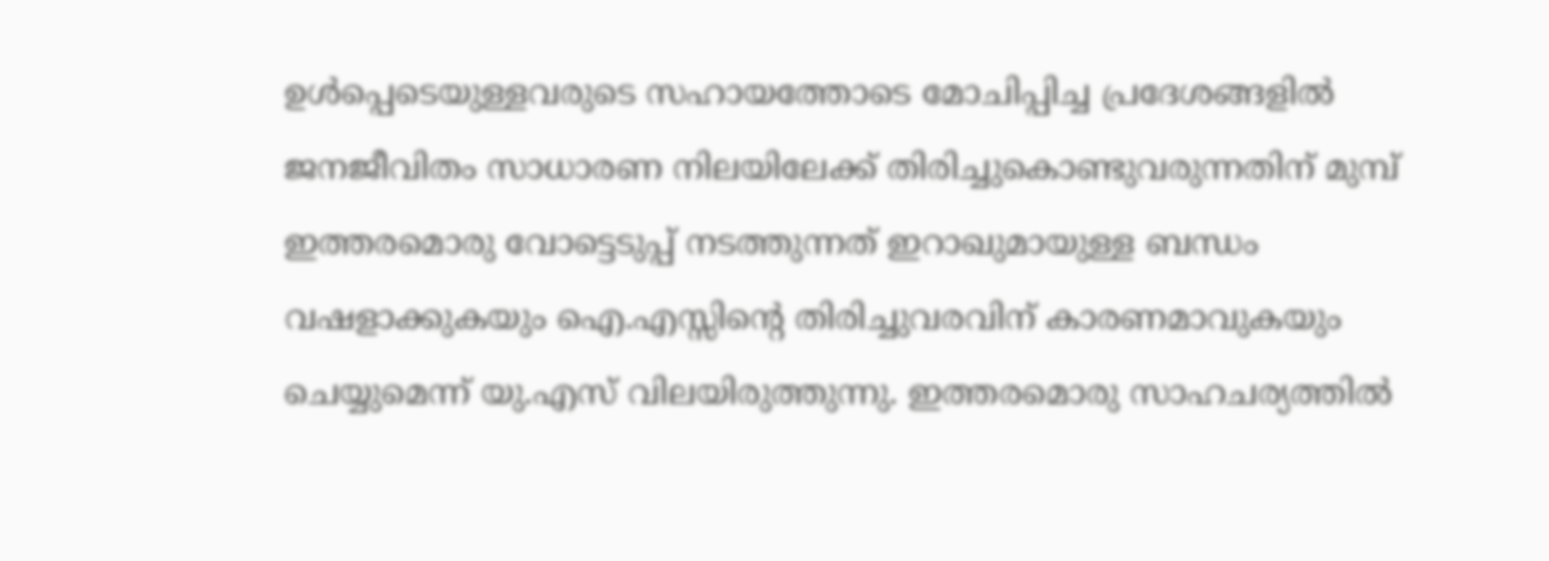ഉള്‍പ്പെടെയുള്ളവരുടെ സഹായത്തോടെ മോചിപ്പിച്ച പ്രദേശങ്ങളില്‍ ജനജീവിതം സാധാരണ നിലയിലേക്ക് തിരിച്ചുകൊണ്ടുവരുന്നതിന് മുമ്പ് ഇത്തരമൊരു വോട്ടെടുപ്പ് നടത്തുന്നത് ഇറാഖുമായുള്ള ബന്ധം വഷളാക്കുകയും ഐ.എസ്സിന്റെ തിരിച്ചുവരവിന് കാരണമാവുകയും ചെയ്യുമെന്ന് യു.എസ് വിലയിരുത്തുന്നു. ഇത്തരമൊരു സാഹചര്യത്തില്‍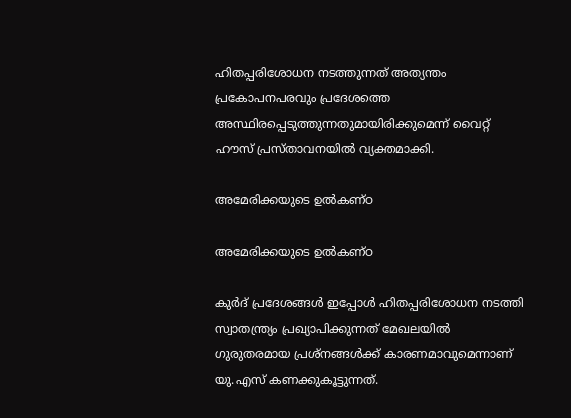ഹിതപ്പരിശോധന നടത്തുന്നത് അത്യന്തം പ്രകോപനപരവും പ്രദേശത്തെ അസ്ഥിരപ്പെടുത്തുന്നതുമായിരിക്കുമെന്ന് വൈറ്റ് ഹൗസ് പ്രസ്താവനയില്‍ വ്യക്തമാക്കി.

അമേരിക്കയുടെ ഉല്‍കണ്ഠ

അമേരിക്കയുടെ ഉല്‍കണ്ഠ

കുര്‍ദ് പ്രദേശങ്ങള്‍ ഇപ്പോള്‍ ഹിതപ്പരിശോധന നടത്തി സ്വാതന്ത്ര്യം പ്രഖ്യാപിക്കുന്നത് മേഖലയില്‍ ഗുരുതരമായ പ്രശ്‌നങ്ങള്‍ക്ക് കാരണമാവുമെന്നാണ് യു.എസ് കണക്കുകൂട്ടുന്നത്.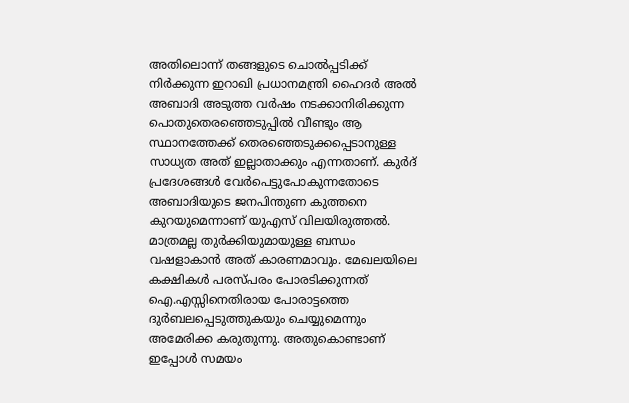അതിലൊന്ന് തങ്ങളുടെ ചൊല്‍പ്പടിക്ക് നിര്‍ക്കുന്ന ഇറാഖി പ്രധാനമന്ത്രി ഹൈദര്‍ അല്‍ അബാദി അടുത്ത വര്‍ഷം നടക്കാനിരിക്കുന്ന പൊതുതെരഞ്ഞെടുപ്പില്‍ വീണ്ടും ആ സ്ഥാനത്തേക്ക് തെരഞ്ഞെടുക്കപ്പെടാനുള്ള സാധ്യത അത് ഇല്ലാതാക്കും എന്നതാണ്. കുര്‍ദ് പ്രദേശങ്ങള്‍ വേര്‍പെട്ടുപോകുന്നതോടെ അബാദിയുടെ ജനപിന്തുണ കുത്തനെ കുറയുമെന്നാണ് യുഎസ് വിലയിരുത്തല്‍. മാത്രമല്ല തുര്‍ക്കിയുമായുള്ള ബന്ധം വഷളാകാന്‍ അത് കാരണമാവും. മേഖലയിലെ കക്ഷികള്‍ പരസ്പരം പോരടിക്കുന്നത് ഐ.എസ്സിനെതിരായ പോരാട്ടത്തെ ദുര്‍ബലപ്പെടുത്തുകയും ചെയ്യുമെന്നും അമേരിക്ക കരുതുന്നു. അതുകൊണ്ടാണ് ഇപ്പോള്‍ സമയം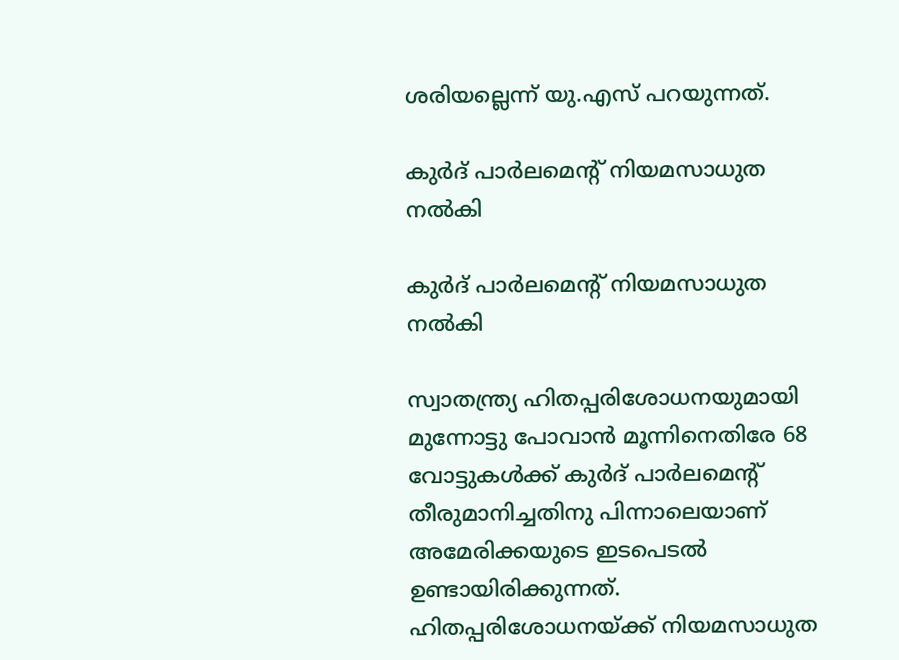ശരിയല്ലെന്ന് യു.എസ് പറയുന്നത്.

കുര്‍ദ് പാര്‍ലമെന്റ് നിയമസാധുത നല്‍കി

കുര്‍ദ് പാര്‍ലമെന്റ് നിയമസാധുത നല്‍കി

സ്വാതന്ത്ര്യ ഹിതപ്പരിശോധനയുമായി മുന്നോട്ടു പോവാന്‍ മൂന്നിനെതിരേ 68 വോട്ടുകള്‍ക്ക് കുര്‍ദ് പാര്‍ലമെന്റ് തീരുമാനിച്ചതിനു പിന്നാലെയാണ് അമേരിക്കയുടെ ഇടപെടല്‍ ഉണ്ടായിരിക്കുന്നത്. ഹിതപ്പരിശോധനയ്ക്ക് നിയമസാധുത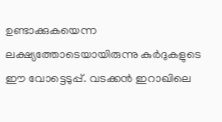ഉണ്ടാക്കുകയെന്ന ലക്ഷ്യത്തോടെയായിരുന്നു കുര്‍ദുകളുടെ ഈ വോട്ടെടുപ്പ്. വടക്കന്‍ ഇറാഖിലെ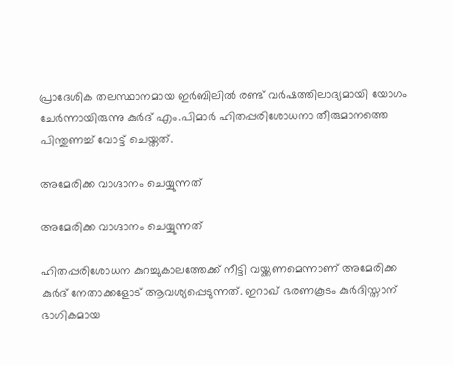പ്രാദേശിക തലസ്ഥാനമായ ഇര്‍ബിലില്‍ രണ്ട് വര്‍ഷത്തിലാദ്യമായി യോഗം ചേര്‍ന്നായിരുന്നു കുര്‍ദ് എം.പിമാര്‍ ഹിതപ്പരിശോധനാ തീരുമാനത്തെ പിന്തുണച്ച് വോട്ട് ചെയ്തത്.

അമേരിക്ക വാഗ്ദാനം ചെയ്യുന്നത്

അമേരിക്ക വാഗ്ദാനം ചെയ്യുന്നത്

ഹിതപ്പരിശോധന കുറച്ചുകാലത്തേക്ക് നീട്ടി വയ്ക്കണമെന്നാണ് അമേരിക്ക കുര്‍ദ് നേതാക്കളോട് ആവശ്യപ്പെടുന്നത്. ഇറാഖ് ഭരണകൂടം കുര്‍ദിസ്താന് ഭാഗികമായ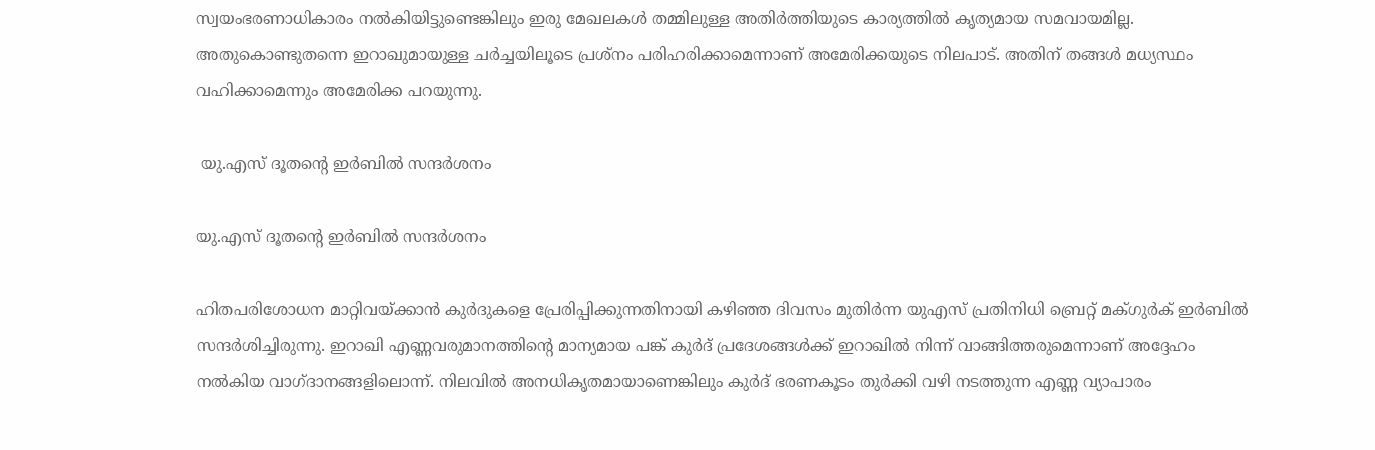സ്വയംഭരണാധികാരം നല്‍കിയിട്ടുണ്ടെങ്കിലും ഇരു മേഖലകള്‍ തമ്മിലുള്ള അതിര്‍ത്തിയുടെ കാര്യത്തില്‍ കൃത്യമായ സമവായമില്ല. അതുകൊണ്ടുതന്നെ ഇറാഖുമായുള്ള ചര്‍ച്ചയിലൂടെ പ്രശ്‌നം പരിഹരിക്കാമെന്നാണ് അമേരിക്കയുടെ നിലപാട്. അതിന് തങ്ങള്‍ മധ്യസ്ഥം വഹിക്കാമെന്നും അമേരിക്ക പറയുന്നു.

 യു.എസ് ദൂതന്റെ ഇര്‍ബില്‍ സന്ദര്‍ശനം

യു.എസ് ദൂതന്റെ ഇര്‍ബില്‍ സന്ദര്‍ശനം

ഹിതപരിശോധന മാറ്റിവയ്ക്കാന്‍ കുര്‍ദുകളെ പ്രേരിപ്പിക്കുന്നതിനായി കഴിഞ്ഞ ദിവസം മുതിര്‍ന്ന യുഎസ് പ്രതിനിധി ബ്രെറ്റ് മക്ഗുര്‍ക് ഇര്‍ബില്‍ സന്ദര്‍ശിച്ചിരുന്നു. ഇറാഖി എണ്ണവരുമാനത്തിന്റെ മാന്യമായ പങ്ക് കുര്‍ദ് പ്രദേശങ്ങള്‍ക്ക് ഇറാഖില്‍ നിന്ന് വാങ്ങിത്തരുമെന്നാണ് അദ്ദേഹം നല്‍കിയ വാഗ്ദാനങ്ങളിലൊന്ന്. നിലവില്‍ അനധികൃതമായാണെങ്കിലും കുര്‍ദ് ഭരണകൂടം തുര്‍ക്കി വഴി നടത്തുന്ന എണ്ണ വ്യാപാരം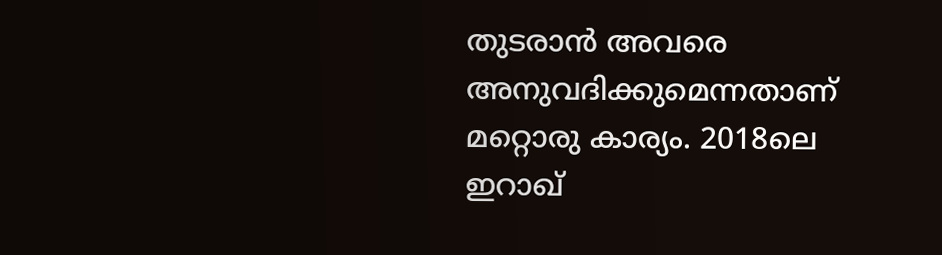തുടരാന്‍ അവരെ അനുവദിക്കുമെന്നതാണ് മറ്റൊരു കാര്യം. 2018ലെ ഇറാഖ്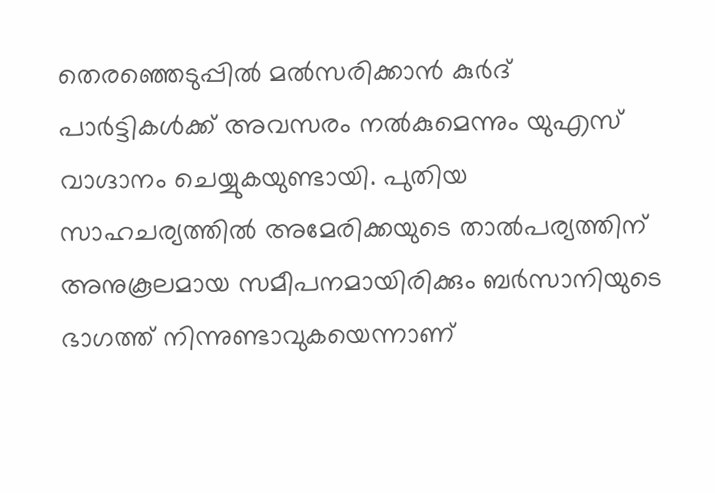തെരഞ്ഞെടുപ്പില്‍ മല്‍സരിക്കാന്‍ കുര്‍ദ് പാര്‍ട്ടികള്‍ക്ക് അവസരം നല്‍കുമെന്നും യുഎസ് വാഗ്ദാനം ചെയ്യുകയുണ്ടായി. പുതിയ സാഹചര്യത്തില്‍ അമേരിക്കയുടെ താല്‍പര്യത്തിന് അനുകൂലമായ സമീപനമായിരിക്കും ബര്‍സാനിയുടെ ഭാഗത്ത് നിന്നുണ്ടാവുകയെന്നാണ്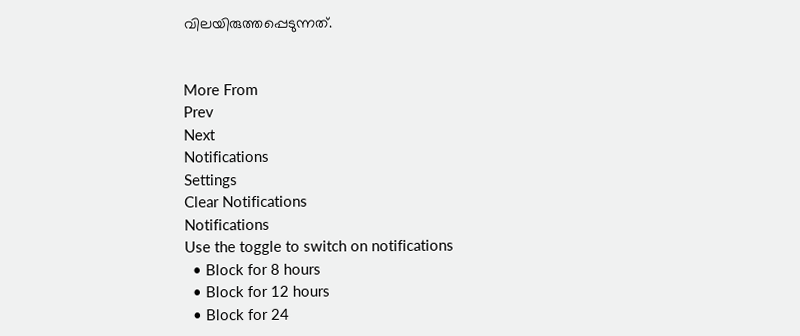വിലയിരുത്തപ്പെടുന്നത്.


More From
Prev
Next
Notifications
Settings
Clear Notifications
Notifications
Use the toggle to switch on notifications
  • Block for 8 hours
  • Block for 12 hours
  • Block for 24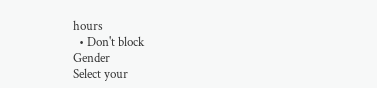hours
  • Don't block
Gender
Select your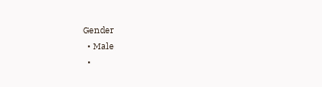Gender
  • Male
  •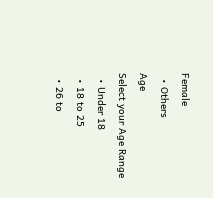Female
  • Others
Age
Select your Age Range
  • Under 18
  • 18 to 25
  • 26 to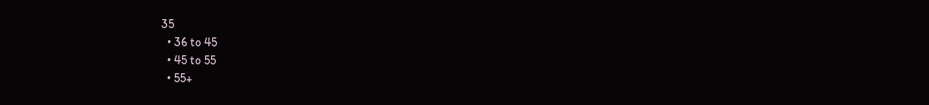35
  • 36 to 45
  • 45 to 55
  • 55+